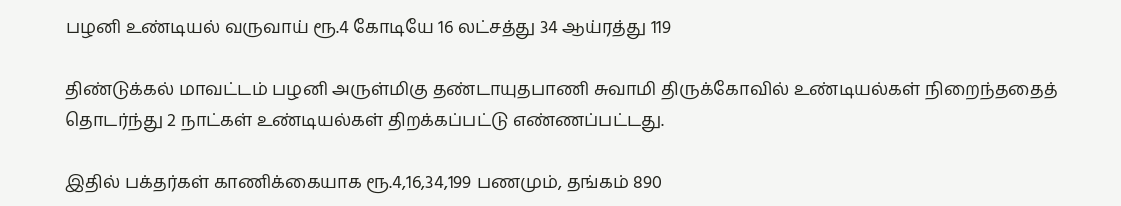பழனி உண்டியல் வருவாய் ரூ.4 கோடியே 16 லட்சத்து 34 ஆய்ரத்து 119

திண்டுக்கல் மாவட்டம் பழனி அருள்மிகு தண்டாயுதபாணி சுவாமி திருக்கோவில் உண்டியல்கள் நிறைந்ததைத் தொடர்ந்து 2 நாட்கள் உண்டியல்கள் திறக்கப்பட்டு எண்ணப்பட்டது.

இதில் பக்தர்கள் காணிக்கையாக ரூ.4,16,34,199 பணமும், தங்கம் 890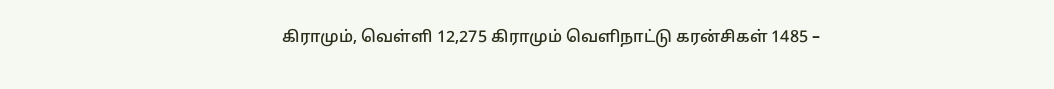கிராமும், வெள்ளி 12,275 கிராமும் வெளிநாட்டு கரன்சிகள் 1485 –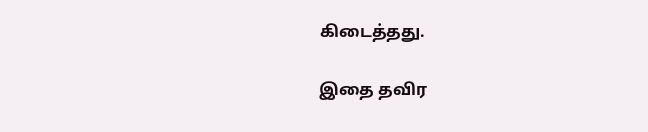கிடைத்தது.

இதை தவிர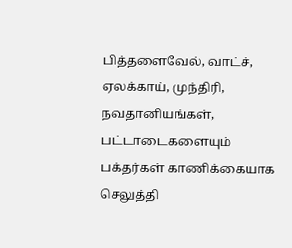பித்தளைவேல், வாட்ச், ஏலக்காய், முந்திரி, நவதானியங்கள், பட்டாடைகளையும் பக்தர்கள் காணிக்கையாக செலுத்தி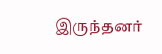இருந்தனர்